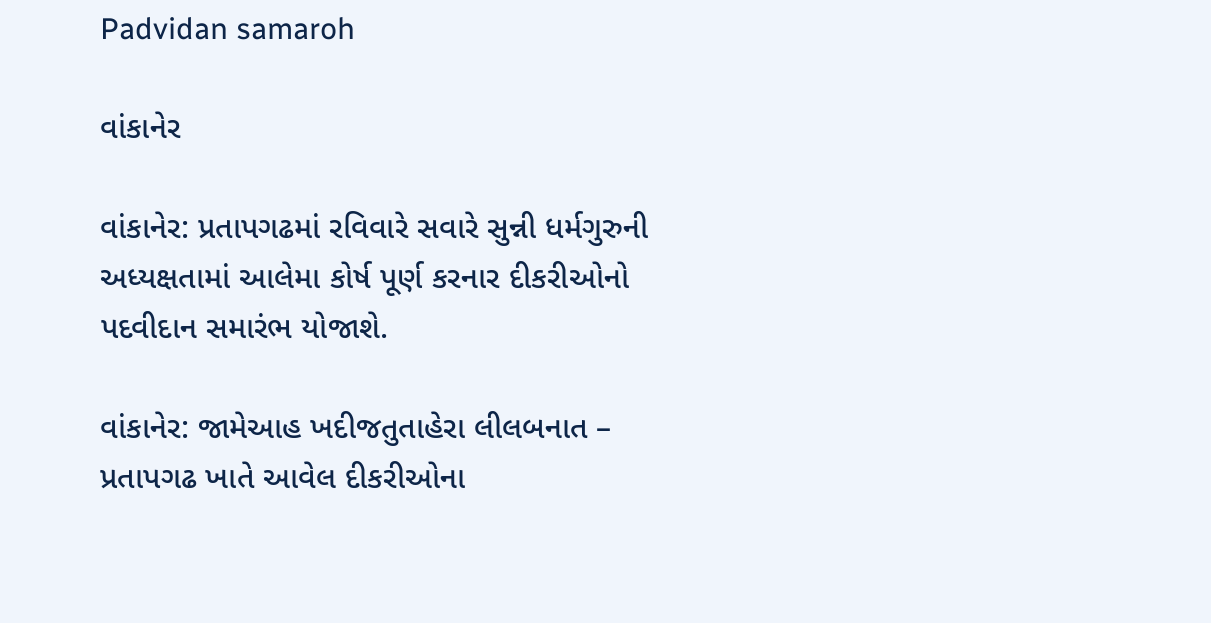Padvidan samaroh

વાંકાનેર

વાંકાનેર: પ્રતાપગઢમાં રવિવારે સવારે સુન્ની ધર્મગુરુની અધ્યક્ષતામાં આલેમા કોર્ષ પૂર્ણ કરનાર દીકરીઓનો પદવીદાન સમારંભ યોજાશે.

વાંકાનેર: જામેઆહ ખદીજતુતાહેરા લીલબનાત – પ્રતાપગઢ ખાતે આવેલ દીકરીઓના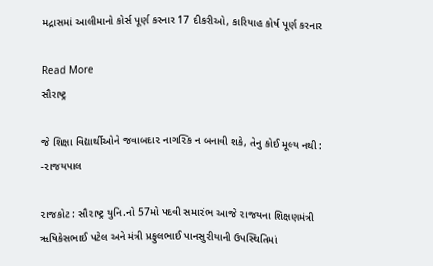મદ્રાસમાં આલીમાનો કોર્સ પૂર્ણ કરનાર 17 દીકરીઓ, કારિયાહ કોર્ષ પૂર્ણ કરનાર

Read More
સૌરાષ્ટ્ર

જે શિક્ષા વિદ્યાર્થીઓને જવાબદા૨ નાગ૨િક ન બનાવી શકે, તેનુ કોઈ મૂલ્ય નથી : -૨ાજયપાલ

૨ાજકોટ : સૌ૨ાષ્ટ્ર યુનિ.નો 57મો પદવી સમા૨ંભ આજે ૨ાજયના શિક્ષણમંત્રી ૠષિકેસભાઈ પટેલ અને મંત્રી પ્રફુલભાઈ પાનસુ૨ીયાની ઉપસ્થિતિમાં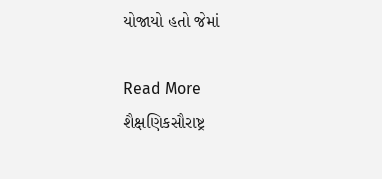યોજાયો હતો જેમાં

Read More
શૈક્ષણિકસૌરાષ્ટ્ર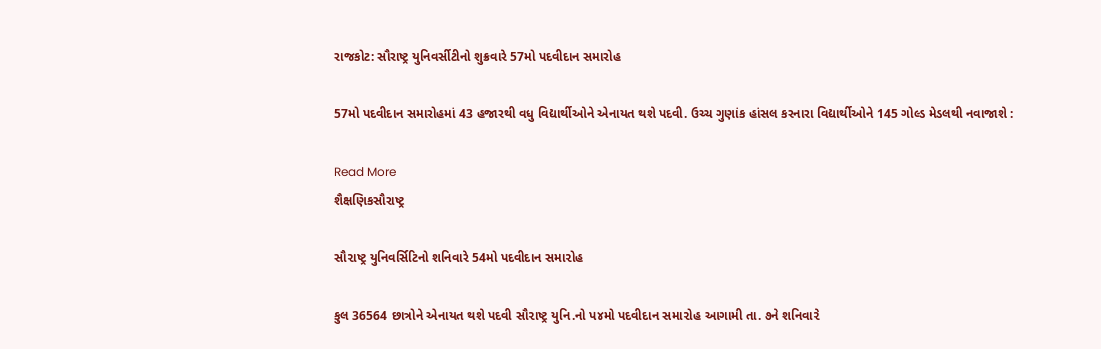રાજકોટ: સૌરાષ્ટ્ર યુનિવર્સીટીનો શુક્રવારે 57મો પદવીદાન સમારોહ

57મો પદવીદાન સમારોહમાં 43 હજારથી વધુ વિદ્યાર્થીઓને એનાયત થશે પદવી. ઉચ્ચ ગુણાંક હાંસલ કરનારા વિદ્યાર્થીઓને 145 ગોલ્ડ મેડલથી નવાજાશે :

Read More
શૈક્ષણિકસૌરાષ્ટ્ર

સૌ૨ાષ્ટ્ર યુનિવર્સિટિનો શનિવારે 54મો પદવીદાન સમા૨ોહ

કુલ 36564 છાત્રોને એનાયત થશે પદવી સૌ૨ાષ્ટ્ર યુનિ.નો પ૪મો પદવીદાન સમા૨ોહ આગામી તા. ૭ને શનિવા૨ે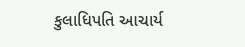કુલાધિપતિ આચાર્ય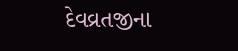દેવવ્રતજીના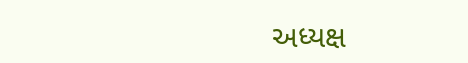અધ્યક્ષ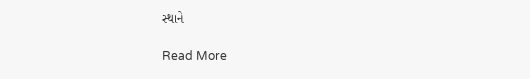સ્થાને

Read More